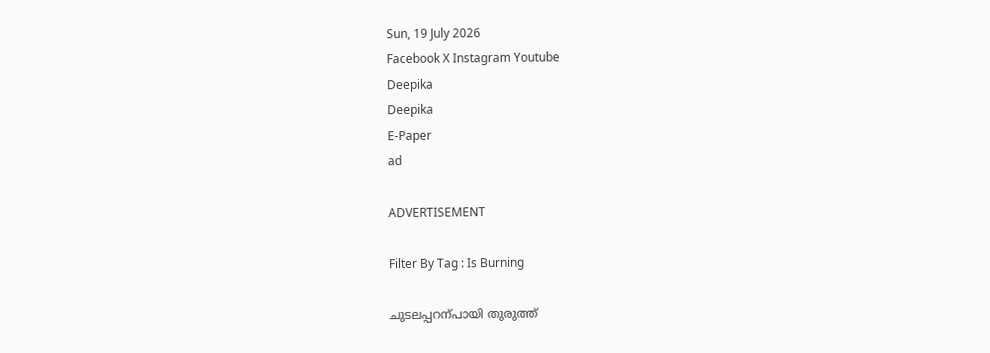Sun, 19 July 2026
Facebook X Instagram Youtube
Deepika
Deepika
E-Paper
ad

ADVERTISEMENT

Filter By Tag : Is Burning

ചുടലപ്പറന്പായി തുരുത്ത്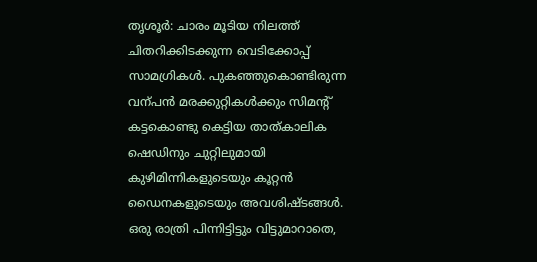തൃശൂർ: ചാരം മൂടിയ നിലത്ത് ചിതറിക്കിടക്കുന്ന വെടിക്കോപ്പ് സാമഗ്രികൾ. പുകഞ്ഞുകൊണ്ടിരുന്ന വന്പൻ മരക്കുറ്റികൾക്കും സിമന്‍റ് കട്ടകൊണ്ടു കെട്ടിയ താത്കാലിക ഷെഡിനും ചുറ്റിലുമായി കുഴിമിന്നികളുടെയും കൂറ്റൻ ഡൈനകളുടെയും അവശിഷ്ടങ്ങൾ. ഒരു രാത്രി പിന്നിട്ടിട്ടും വിട്ടുമാറാതെ,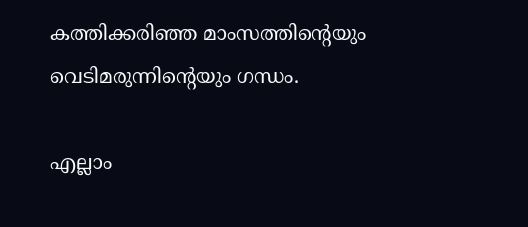കത്തിക്കരിഞ്ഞ മാംസത്തിന്‍റെയും വെടിമരുന്നിന്‍റെയും ഗന്ധം.

എല്ലാം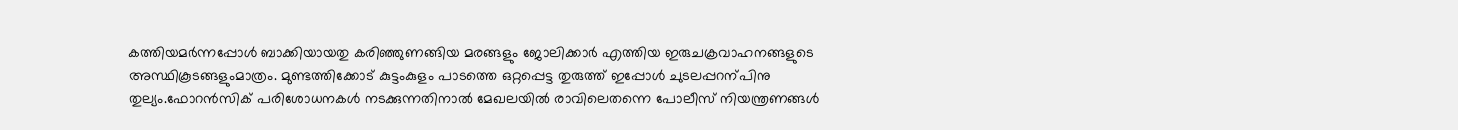കത്തിയമർന്നപ്പോൾ ബാക്കിയായതു കരിഞ്ഞുണങ്ങിയ മരങ്ങളും ജോലിക്കാർ എത്തിയ ഇരുചക്രവാഹനങ്ങളുടെ അസ്ഥികൂടങ്ങളുംമാത്രം. മുണ്ടത്തിക്കോട് കുട്ടംകുളം പാടത്തെ ഒറ്റപ്പെട്ട തുരുത്ത് ഇപ്പോൾ ചുടലപ്പറന്പിനു തുല്യം.ഫോറൻസിക് പരിശോധനകൾ നടക്കുന്നതിനാൽ മേഖലയിൽ രാവിലെതന്നെ പോലീസ് നിയന്ത്രണങ്ങൾ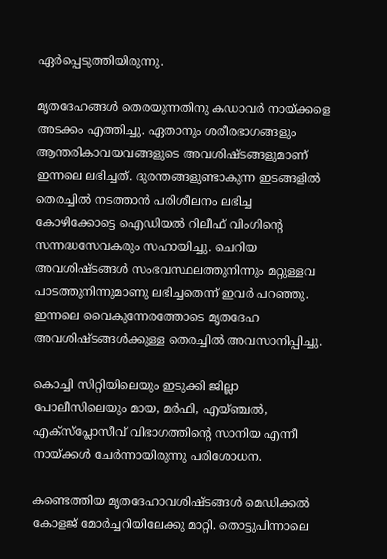ഏർപ്പെടുത്തിയിരുന്നു.

മൃതദേഹങ്ങൾ തെരയുന്നതിനു കഡാവർ നായ്ക്കളെ അടക്കം എത്തിച്ചു. ഏതാനും ശരീരഭാഗങ്ങളും ആന്തരികാവയവങ്ങളുടെ അവശിഷ്ടങ്ങളുമാണ് ഇന്നലെ ലഭിച്ചത്. ദുരന്തങ്ങളുണ്ടാകുന്ന ഇടങ്ങളിൽ തെരച്ചിൽ നടത്താൻ പരിശീലനം ലഭിച്ച കോഴിക്കോട്ടെ ഐഡിയൽ റിലീഫ് വിംഗിന്‍റെ സന്നദ്ധസേവകരും സഹായിച്ചു. ചെറിയ അവശിഷ്ടങ്ങൾ സംഭവസ്ഥലത്തുനിന്നും മറ്റുള്ളവ പാടത്തുനിന്നുമാണു ലഭിച്ചതെന്ന് ഇവർ പറഞ്ഞു. ഇന്നലെ വൈകുന്നേരത്തോടെ മൃതദേഹ അവശിഷ്ടങ്ങൾക്കുള്ള തെരച്ചിൽ അവസാനിപ്പിച്ചു.

കൊച്ചി സിറ്റിയിലെയും ഇടുക്കി ജില്ലാ പോലീസിലെയും മായ, മർഫി, എയ്ഞ്ചൽ, എക്സ്പ്ലോസീവ് വിഭാഗത്തിന്‍റെ സാനിയ എന്നീ നായ്ക്കൾ ചേർന്നായിരുന്നു പരിശോധന.

കണ്ടെത്തിയ മൃതദേഹാവശിഷ്ടങ്ങൾ മെഡിക്കൽ കോളജ് മോർച്ചറിയിലേക്കു മാറ്റി. തൊട്ടുപിന്നാലെ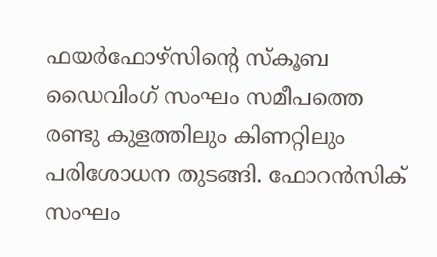ഫയർഫോഴ്സിന്‍റെ സ്കൂബ ഡൈവിംഗ് സംഘം സമീപത്തെ രണ്ടു കുളത്തിലും കിണറ്റിലും പരിശോധന തുടങ്ങി. ഫോറൻസിക് സംഘം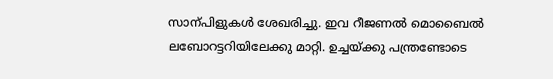സാന്പിളുകൾ ശേഖരിച്ചു. ഇവ റീജണൽ മൊബൈൽ ലബോറട്ടറിയിലേക്കു മാറ്റി. ഉച്ചയ്ക്കു പന്ത്രണ്ടോടെ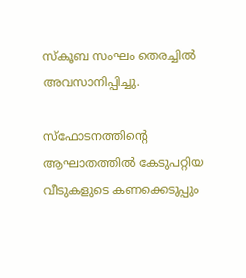സ്കൂബ സംഘം തെരച്ചിൽ അവസാനിപ്പിച്ചു.

സ്ഫോടനത്തിന്‍റെ ആഘാതത്തിൽ കേടുപറ്റിയ വീടുകളുടെ കണക്കെടുപ്പും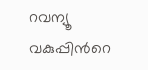റവന്യൂ വകുപ്പിന്‍റെ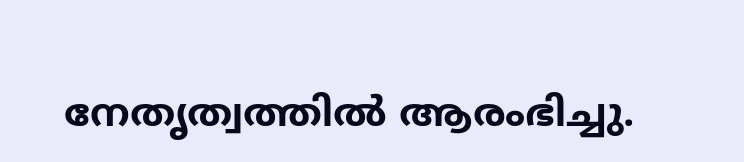നേതൃത്വത്തിൽ ആരംഭിച്ചു.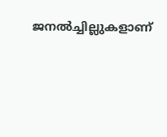ജനൽച്ചില്ലുകളാണ്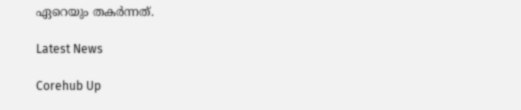ഏറെയും തകർന്നത്.

Latest News

Corehub Up